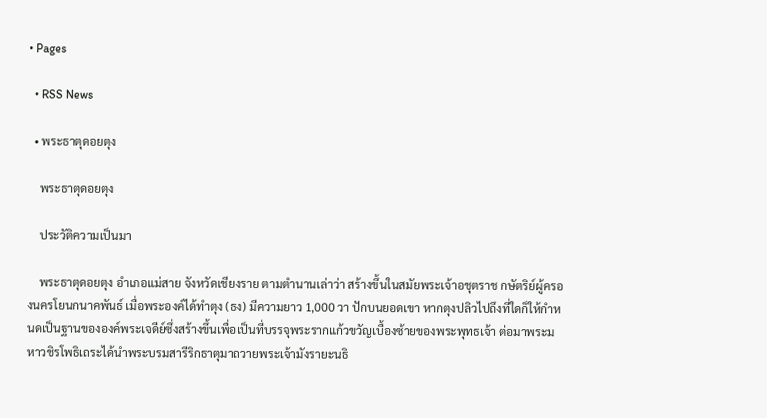• Pages

  • RSS News

  • พระธาตุดอยตุง

    พระธาตุดอยตุง

    ประวัติความเป็นมา

    พระธาตุดอยตุง อำเภอแม่สาย จังหวัดเชียงราย ตามตำนานเล่าว่า สร้างขึ้นในสมัยพระเจ้าอชุตราช กษัตริย์ผู้ครองนครโยนกนาคพันธ์ เมื่อพระองค์ได้ทำตุง (ธง) มีความยาว 1,000 วา ปักบนยอดเขา หากตุงปลิวไปถึงที่ใดก็ให้กำหนดเป็นฐานขององค์พระเจดีย์ซึ่งสร้างขึ้นเพื่อเป็นที่บรรจุพระรากแก้วขวัญเบื้องซ้ายของพระพุทธเจ้า ต่อมาพระมหาวชิรโพธิเถระได้นำพระบรมสารีริกธาตุมาถวายพระเจ้ามังรายะนธิ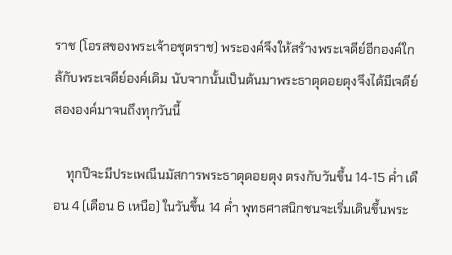ราช (โอรสของพระเจ้าอชุตราช) พระองค์จึงให้สร้างพระเจดีย์อีกองค์ใกล้กับพระเจดีย์องค์เดิม นับจากนั้นเป็นต้นมาพระธาตุดอยตุงจึงได้มีเจดีย์สององค์มาจนถึงทุกวันนี้

    ทุกปีจะมีประเพณีนมัสการพระธาตุดอยตุง ตรงกับวันขึ้น 14-15 ค่ำ เดือน 4 (เดือน 6 เหนือ) ในวันขึ้น 14 ค่ำ พุทธศาสนิกชนจะเริ่มเดินขึ้นพระ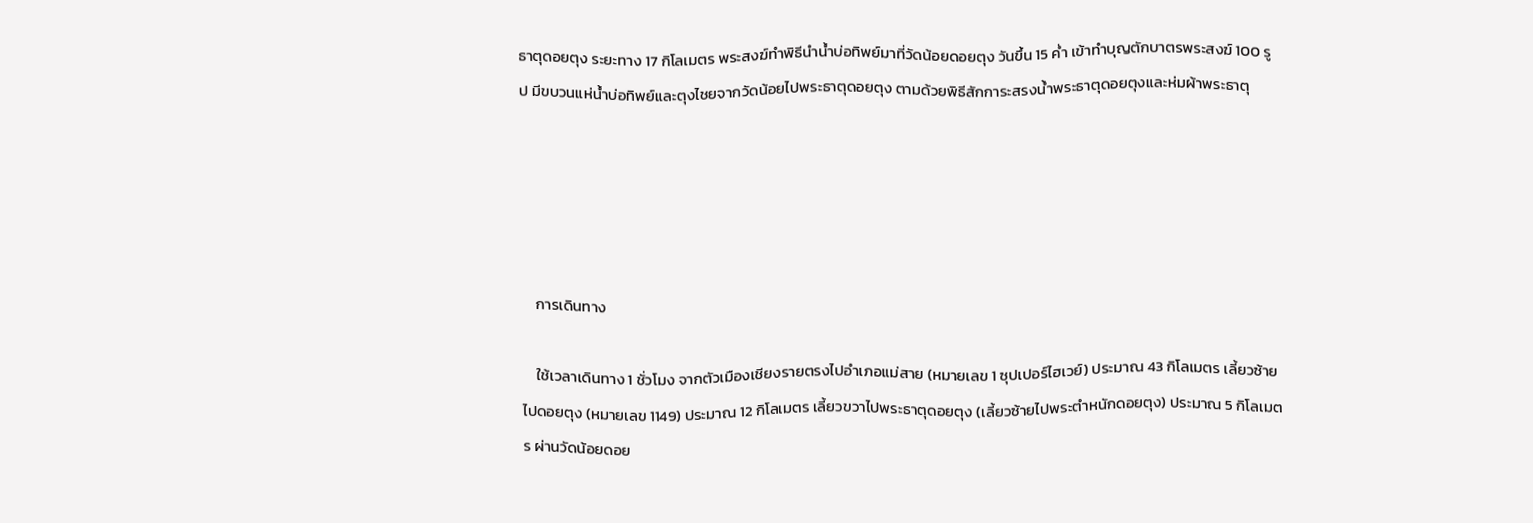ธาตุดอยตุง ระยะทาง 17 กิโลเมตร พระสงฆ์ทำพิธีนำน้ำบ่อทิพย์มาที่วัดน้อยดอยตุง วันขึ้น 15 ค่ำ เข้าทำบุญตักบาตรพระสงฆ์ 100 รูป มีขบวนแห่น้ำบ่อทิพย์และตุงไชยจากวัดน้อยไปพระธาตุดอยตุง ตามด้วยพิธีสักการะสรงน้ำพระธาตุดอยตุงและห่มผ้าพระธาตุ





    การเดินทาง

    ใช้เวลาเดินทาง 1 ชั่วโมง จากตัวเมืองเชียงรายตรงไปอำเภอแม่สาย (หมายเลข 1 ซุปเปอร์ไฮเวย์) ประมาณ 43 กิโลเมตร เลี้ยวซ้ายไปดอยตุง (หมายเลข 1149) ประมาณ 12 กิโลเมตร เลี้ยวขวาไปพระธาตุดอยตุง (เลี้ยวซ้ายไปพระตำหนักดอยตุง) ประมาณ 5 กิโลเมตร ผ่านวัดน้อยดอย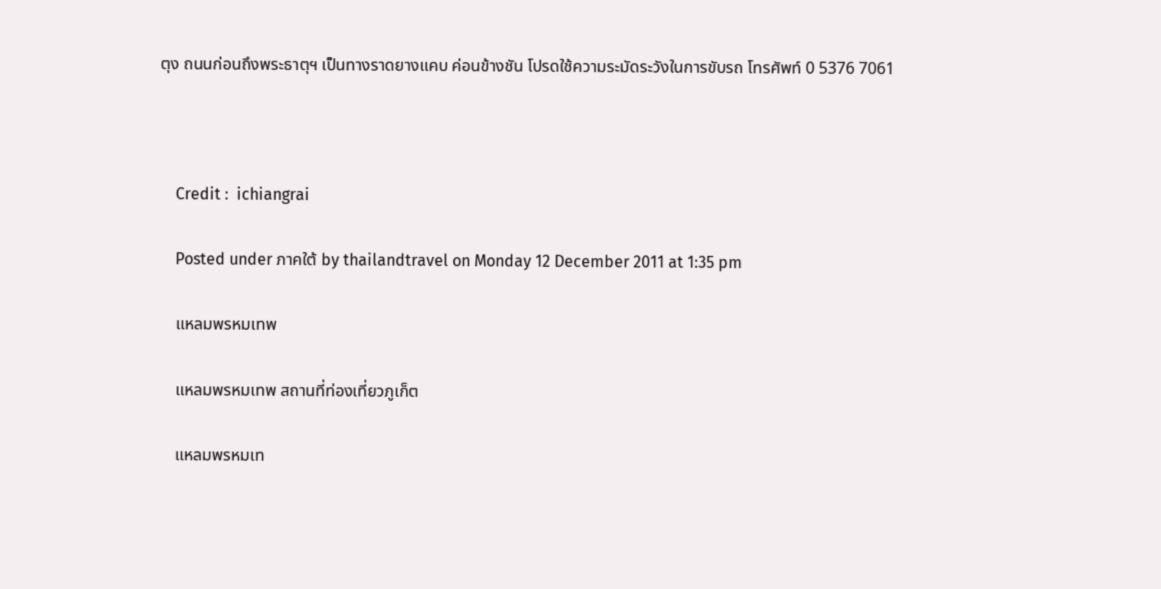ตุง ถนนก่อนถึงพระธาตุฯ เป็นทางราดยางแคบ ค่อนข้างชัน โปรดใช้ความระมัดระวังในการขับรถ โทรศัพท์ 0 5376 7061



    Credit :  ichiangrai

    Posted under ภาคใต้ by thailandtravel on Monday 12 December 2011 at 1:35 pm

    แหลมพรหมเทพ

    แหลมพรหมเทพ สถานที่ท่องเที่ยวภูเก็ต

    แหลมพรหมเท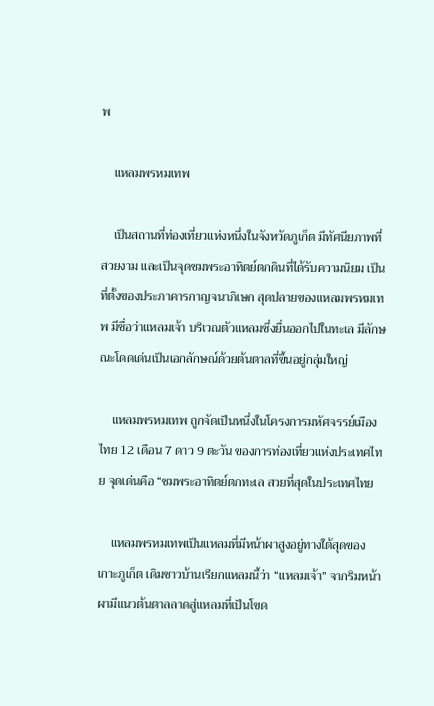พ

    แหลมพรหมเทพ

    เป็นสถานที่ท่องเที่ยวแห่งหนึ่งในจังหวัดภูเก็ต มีทัศนียภาพที่สวยงาม และเป็นจุดชมพระอาทิตย์ตกดินที่ได้รับความนิยม เป็นที่ตั้งของประภาคารกาญจนาภิเษก สุดปลายของแหลมพรหมเทพ มีชื่อว่าแหลมเจ้า บริเวณตัวแหลมซึ่งยื่นออกไปในทะเล มีลักษณะโดดเด่นเป็นเอกลักษณ์ด้วยต้นตาลที่ขึ้นอยู่กลุ่มใหญ่

    แหลมพรหมเทพ ถูกจัดเป็นหนึ่งในโครงการมหัศจรรย์เมืองไทย 12 เดือน 7 ดาว 9 ตะวัน ของการท่องเที่ยวแห่งประเทศไทย จุดเด่นคือ “ชมพระอาทิตย์ตกทะเล สวยที่สุดในประเทศไทย

    แหลมพรหมเทพเป็นแหลมที่มีหน้าผาสูงอยู่ทางใต้สุดของเกาะภูเก็ต เดิมชาวบ้านเรียกแหลมนี้ว่า “แหลมเจ้า” จากริมหน้าผามีแนวต้นตาลลาดสู่แหลมที่เป็นโขด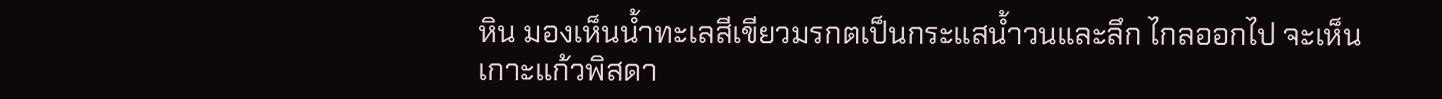หิน มองเห็นน้ำทะเลสีเขียวมรกตเป็นกระแสน้ำวนและลึก ไกลออกไป จะเห็นเกาะแก้วพิสดา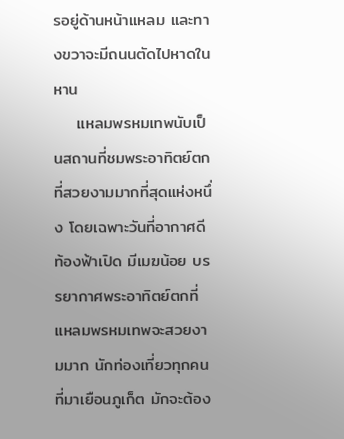รอยู่ด้านหน้าแหลม และทางขวาจะมีถนนตัดไปหาดในหาน
    แหลมพรหมเทพนับเป็นสถานที่ชมพระอาทิตย์ตกที่สวยงามมากที่สุดแห่งหนึ่ง โดยเฉพาะวันที่อากาศดี ท้องฟ้าเปิด มีเมฆน้อย บรรยากาศพระอาทิตย์ตกที่แหลมพรหมเทพจะสวยงามมาก นักท่องเที่ยวทุกคน ที่มาเยือนภูเก็ต มักจะต้อง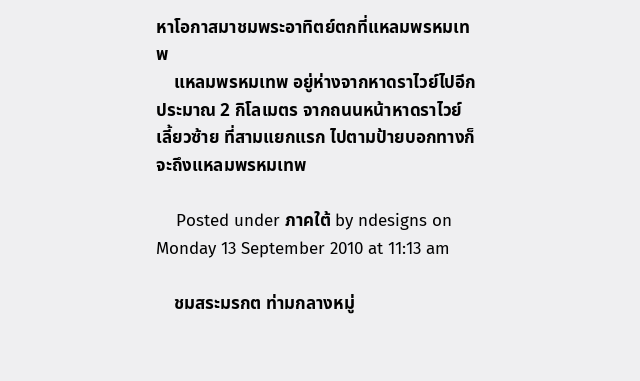หาโอกาสมาชมพระอาทิตย์ตกที่แหลมพรหมเทพ
    แหลมพรหมเทพ อยู่ห่างจากหาดราไวย์ไปอีกประมาณ 2 กิโลเมตร จากถนนหน้าหาดราไวย์ เลี้ยวซ้าย ที่สามแยกแรก ไปตามป้ายบอกทางก็จะถึงแหลมพรหมเทพ

    Posted under ภาคใต้ by ndesigns on Monday 13 September 2010 at 11:13 am

    ชมสระมรกต ท่ามกลางหมู่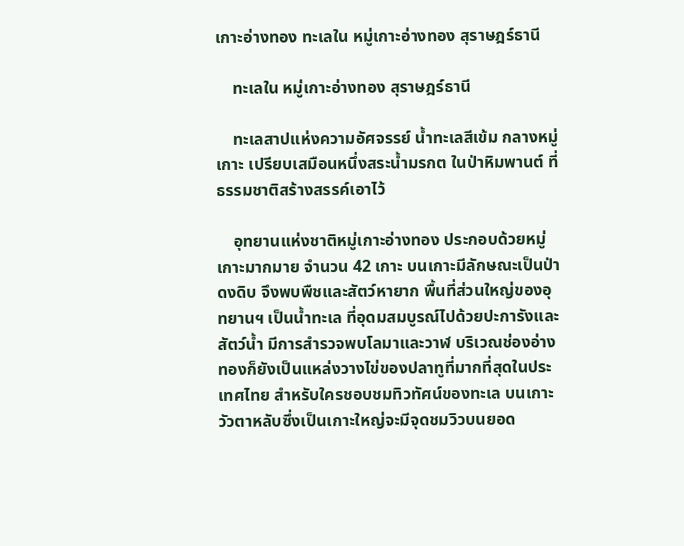เกาะอ่างทอง ทะเลใน หมู่เกาะอ่างทอง สุราษฎร์ธานี

    ทะเลใน หมู่เกาะอ่างทอง สุราษฎร์ธานี

    ทะเลสาปแห่งความอัศจรรย์ น้ำทะเลสีเข้ม กลางหมู่เกาะ เปรียบเสมือนหนึ่งสระน้ำมรกต ในป่าหิมพานต์ ที่ธรรมชาติสร้างสรรค์เอาไว้

    อุทยานแห่งชาติหมู่เกาะอ่างทอง ประกอบด้วยหมู่เกาะมากมาย จำนวน 42 เกาะ บนเกาะมีลักษณะเป็นป่าดงดิบ จึงพบพืชและสัตว์หายาก พื้นที่ส่วนใหญ่ของอุทยานฯ เป็นน้ำทะเล ที่อุดมสมบูรณ์ไปด้วยปะการังและสัตว์น้ำ มีการสำรวจพบโลมาและวาฬ บริเวณช่องอ่างทองก็ยังเป็นแหล่งวางไข่ของปลาทูที่มากที่สุดในประเทศไทย สำหรับใครชอบชมทิวทัศน์ของทะเล บนเกาะวัวตาหลับซึ่งเป็นเกาะใหญ่จะมีจุดชมวิวบนยอด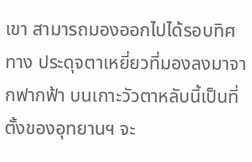เขา สามารถมองออกไปได้รอบทิศทาง ประดุจตาเหยี่ยวที่มองลงมาจากฟากฟ้า บนเกาะวัวตาหลับนี้เป็นที่ตั้งของอุทยานฯ จะ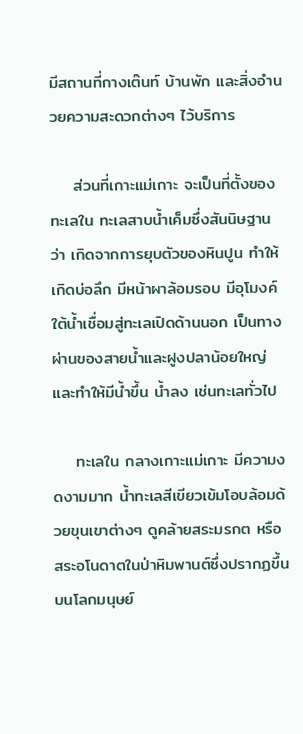มีสถานที่กางเต๊นท์ บ้านพัก และสิ่งอำนวยความสะดวกต่างๆ ไว้บริการ

    ส่วนที่เกาะแม่เกาะ จะเป็นที่ตั้งของทะเลใน ทะเลสาบน้ำเค็มซึ่งสันนิษฐานว่า เกิดจากการยุบตัวของหินปูน ทำให้เกิดบ่อลึก มีหน้าผาล้อมรอบ มีอุโมงค์ใต้น้ำเชื่อมสู่ทะเลเปิดด้านนอก เป็นทางผ่านของสายน้ำและฝูงปลาน้อยใหญ่ และทำให้มีน้ำขึ้น น้ำลง เช่นทะเลทั่วไป

    ทะเลใน กลางเกาะแม่เกาะ มีความงดงามมาก น้ำทะเลสีเขียวเข้มโอบล้อมด้วยขุนเขาต่างๆ ดูคล้ายสระมรกต หรือสระอโนดาตในป่าหิมพานต์ซึ่งปรากฏขึ้นบนโลกมนุษย์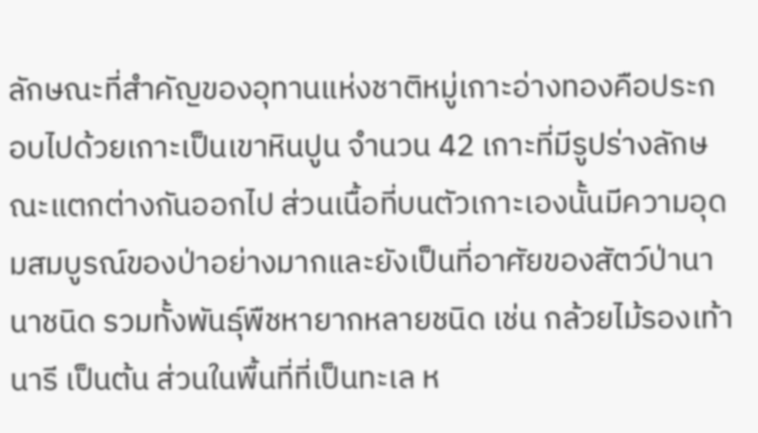ลักษณะที่สำคัญของอุทานแห่งชาติหมู่เกาะอ่างทองคือประกอบไปด้วยเกาะเป็นเขาหินปูน จำนวน 42 เกาะที่มีรูปร่างลักษณะแตกต่างกันออกไป ส่วนเนื้อที่บนตัวเกาะเองนั้นมีความอุดมสมบูรณ์ของป่าอย่างมากและยังเป็นที่อาศัยของสัตว์ป่านานาชนิด รวมทั้งพันธุ์พืชหายากหลายชนิด เช่น กล้วยไม้รองเท้านารี เป็นต้น ส่วนในพื้นที่ที่เป็นทะเล ห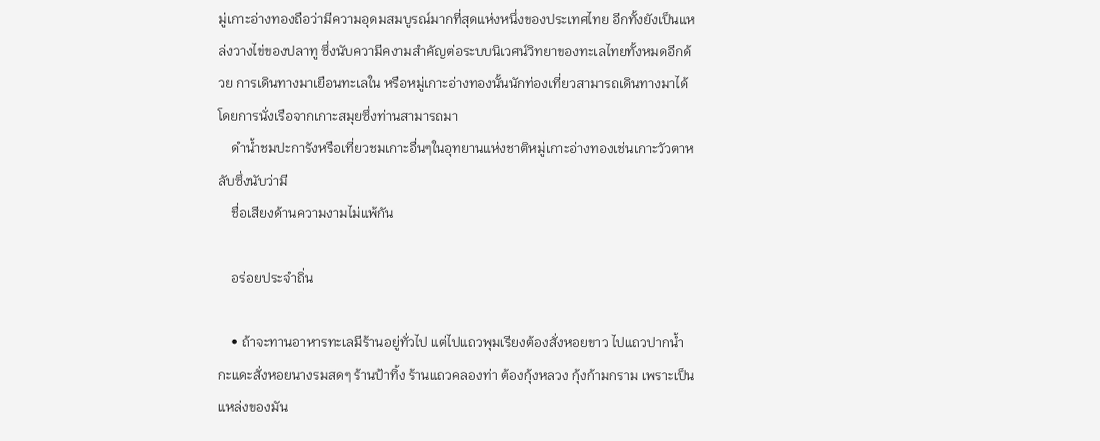มู่เกาะอ่างทองถือว่ามีความอุดมสมบูรณ์มากที่สุดแห่งหนึ่งของประเทศไทย อีกทั้งยังเป็นแหล่งวางไข่ของปลาทู ซึ่งนับความีคงามสำคัญต่อระบบนิเวศน์วิทยาของทะเลไทยทั้งหมดอีกด้วย การเดินทางมาเยือนทะเลใน หรือหมู่เกาะอ่างทองนั้นนักท่องเที่ยวสามารถเดินทางมาได้โดยการนั่งเรือจากเกาะสมุยซึ่งท่านสามารถมา
    ดำน้ำชมปะการังหรือเที่ยวชมเกาะอื่นๆในอุทยานแห่งชาติหมู่เกาะอ่างทองเช่นเกาะวัวตาหลับซึ่งนับว่ามี
    ชื่อเสียงด้านความงามไม่แพ้กัน

    อร่อยประจำถิ่น

    • ถ้าจะทานอาหารทะเลมีร้านอยู่ทั่วไป แต่ไปแถวพุมเรียงต้องสั่งหอยขาว ไปแถวปากน้ำกะแดะสั่งหอยนางรมสดๆ ร้านป้าทิ้ง ร้านแถวคลองท่า ต้องกุ้งหลวง กุ้งก้ามกราม เพราะเป็นแหล่งของมัน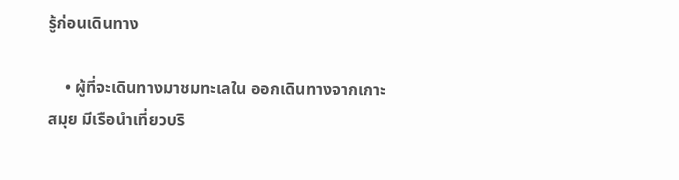รู้ก่อนเดินทาง

    • ผู้ที่จะเดินทางมาชมทะเลใน ออกเดินทางจากเกาะสมุย มีเรือนำเที่ยวบริ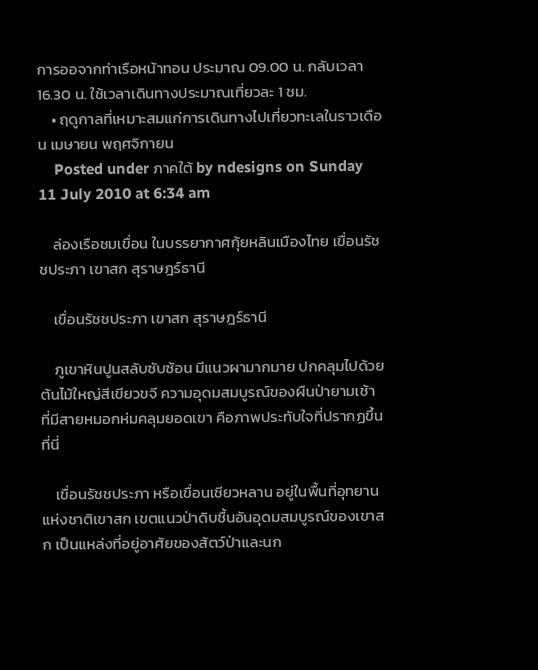การออจากท่าเรือหน้าทอน ประมาณ 09.00 น. กลับเวลา 16.30 น. ใช้เวลาเดินทางประมาณเที่ยวละ 1 ชม.
    • ฤดูกาลที่เหมาะสมแก่การเดินทางไปเที่ยวทะเลในราวเดือน เมษายน พฤศจิกายน
    Posted under ภาคใต้ by ndesigns on Sunday 11 July 2010 at 6:34 am

    ล่องเรือชมเขื่อน ในบรรยากาศกุ้ยหลินเมืองไทย เขื่อนรัชชประภา เขาสก สุราษฎร์ธานี

    เขื่อนรัชชประภา เขาสก สุราษฎร์ธานี

    ภูเขาหินปูนสลับซับซ้อน มีแนวผามากมาย ปกคลุมไปด้วยต้นไม้ใหญ่สีเขียวขจี ความอุดมสมบูรณ์ของผืนป่ายามเช้า ที่มีสายหมอกห่มคลุมยอดเขา คือภาพประทับใจที่ปรากฏขึ้นที่นี่

    เขื่อนรัชชประภา หรือเขื่อนเชียวหลาน อยู่ในพื้นที่อุทยานแห่งชาติเขาสก เขตแนวป่าดิบชื้นอันอุดมสมบูรณ์ของเขาสก เป็นแหล่งที่อยู่อาศัยของสัตว์ป่าและนก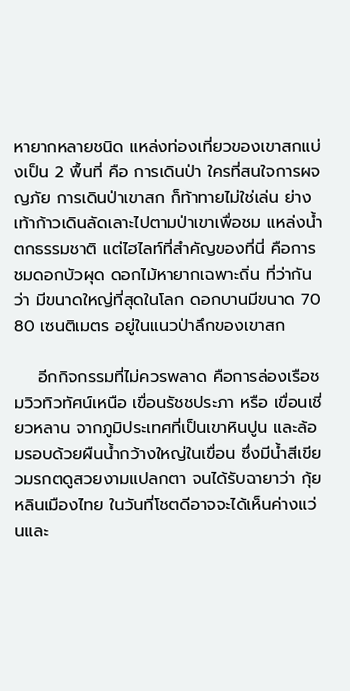หายากหลายชนิด แหล่งท่องเที่ยวของเขาสกแบ่งเป็น 2 พื้นที่ คือ การเดินป่า ใครที่สนใจการผจญภัย การเดินป่าเขาสก ก็ท้าทายไม่ใช่เล่น ย่างเท้าก้าวเดินลัดเลาะไปตามป่าเขาเพื่อชม แหล่งน้ำตกธรรมชาติ แต่ไฮไลท์ที่สำคัญของที่นี่ คือการชมดอกบัวผุด ดอกไม้หายากเฉพาะถิ่น ที่ว่ากันว่า มีขนาดใหญ่ที่สุดในโลก ดอกบานมีขนาด 70 80 เซนติเมตร อยู่ในแนวป่าลึกของเขาสก

    อีกกิจกรรมที่ไม่ควรพลาด คือการล่องเรือชมวิวทิวทัศน์เหนือ เขื่อนรัชชประภา หรือ เขื่อนเชี่ยวหลาน จากภูมิประเทศที่เป็นเขาหินปูน และล้อมรอบด้วยผืนน้ำกว้างใหญ่ในเขื่อน ซึ่งมีน้ำสีเขียวมรกตดูสวยงามแปลกตา จนได้รับฉายาว่า กุ้ยหลินเมืองไทย ในวันที่โชตดีอาจจะได้เห็นค่างแว่นและ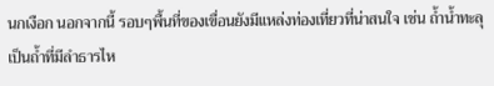นกเงือก นอกจากนี้ รอบๆพื้นที่ของเขื่อนยังมีแหล่งท่องเที่ยวที่น่าสนใจ เช่น ถ้ำน้ำทะลุ เป็นถ้ำที่มีลำธารไห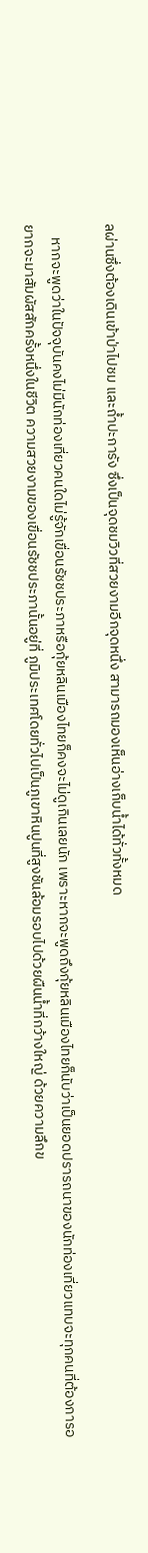ลผ่านซึ่งต้องเดินเข้าป่าไปชม และถ้ำปะการัง ซึ่งเป็นจุดชมวิวที่สวยงามอีกจุดหนึ่ง สามารถมองเห็นอ่างเก็บน้ำได้ทั่วทั้งหมด

    หากจะพูดว่าในปัจจุบันคงไม่มีนักท่องเที่ยวคนใดไม่รู้จักเขื่อนรัชชประภาหรือกุ้ยหลินเมืองไทยก็คงจะไม่ดูเกินเลยนัก เพราะหากจะพูดถึงกุ้ยหลินเมืองไทยก็นับว่าเป็นยอดปรารถนาของนักท่องเที่ยวแทบจะทุกคนที่ต้องการอยากจะมาสัมผัสสักครั้งหนึ่งในชีวิต ความสวยงามของเขื่อนรัชชประภานั้นอยู่ที่ ภูมิประเทศโดยทั่วไปเป็นภูเขาหินปูนที่สูงชันล้อมรอบไปด้วยผืนน้ำที่กว้างใหญ่ ด้วยความลึกข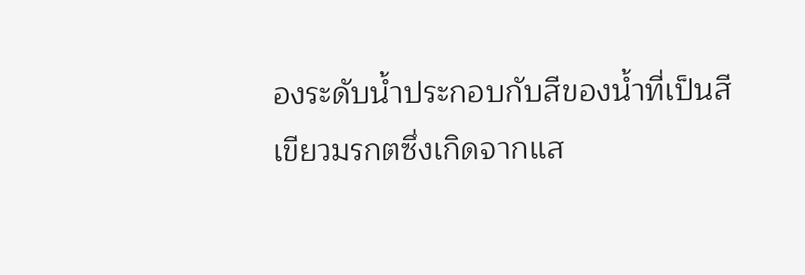องระดับน้ำประกอบกับสีของน้ำที่เป็นสีเขียวมรกตซึ่งเกิดจากแส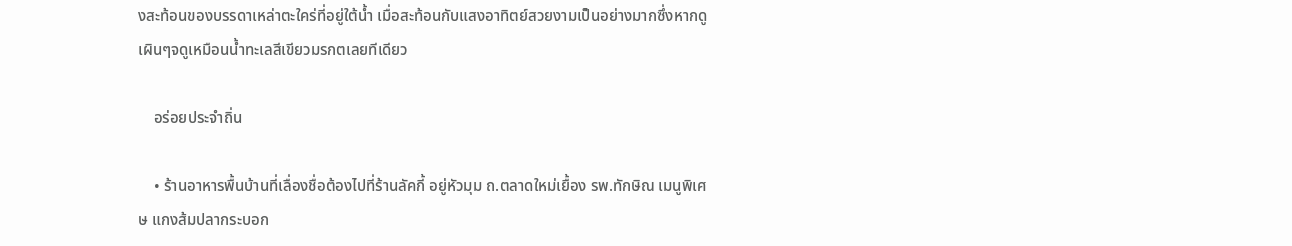งสะท้อนของบรรดาเหล่าตะใคร่ที่อยู่ใต้น้ำ เมื่อสะท้อนกับแสงอาทิตย์สวยงามเป็นอย่างมากซึ่งหากดูเผินๆจดูเหมือนน้ำทะเลสีเขียวมรกตเลยทีเดียว

    อร่อยประจำถิ่น

    • ร้านอาหารพื้นบ้านที่เลื่องชื่อต้องไปที่ร้านลัคกี้ อยู่หัวมุม ถ.ตลาดใหม่เยื้อง รพ.ทักษิณ เมนูพิเศษ แกงส้มปลากระบอก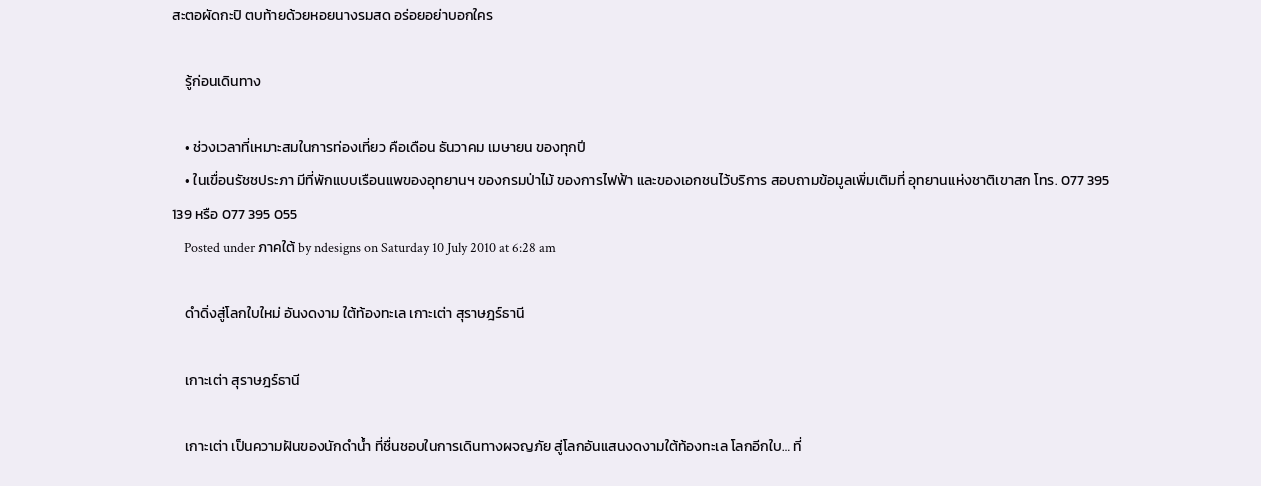สะตอผัดกะปิ ตบท้ายด้วยหอยนางรมสด อร่อยอย่าบอกใคร

    รู้ก่อนเดินทาง

    • ช่วงเวลาที่เหมาะสมในการท่องเที่ยว คือเดือน ธันวาคม เมษายน ของทุกปี
    • ในเขื่อนรัชชประภา มีที่พักแบบเรือนแพของอุทยานฯ ของกรมป่าไม้ ของการไฟฟ้า และของเอกชนไว้บริการ สอบถามข้อมูลเพิ่มเติมที่ อุทยานแห่งชาติเขาสก โทร. 077 395 139 หรือ 077 395 055
    Posted under ภาคใต้ by ndesigns on Saturday 10 July 2010 at 6:28 am

    ดำดิ่งสู่โลกใบใหม่ อันงดงาม ใต้ท้องทะเล เกาะเต่า สุราษฎร์ธานี

    เกาะเต่า สุราษฎร์ธานี

    เกาะเต่า เป็นความฝันของนักดำน้ำ ที่ชื่นชอบในการเดินทางผจญภัย สู่โลกอันแสนงดงามใต้ท้องทะเล โลกอีกใบ… ที่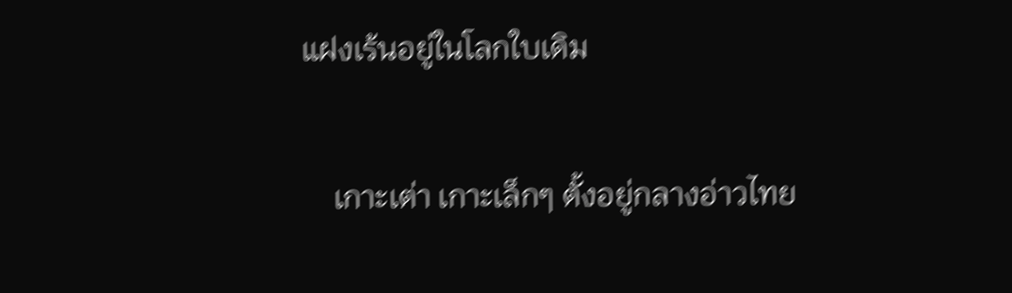แฝงเร้นอยู่ในโลกใบเดิม

    เกาะเต่า เกาะเล็กๆ ตั้งอยู่กลางอ่าวไทย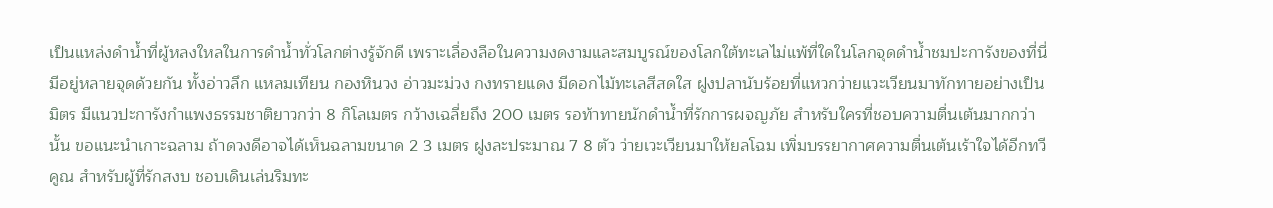เป็นแหล่งดำน้ำที่ผู้หลงใหลในการดำน้ำทั่วโลกต่างรู้จักดี เพราะเลื่องลือในความงดงามและสมบูรณ์ของโลกใต้ทะเลไม่แพ้ที่ใดในโลกจุดดำน้ำชมปะการังของที่นี่ มีอยู่หลายจุดด้วยกัน ทั้งอ่าวลึก แหลมเทียน กองหินวง อ่าวมะม่วง กงทรายแดง มีดอกไม้ทะเลสีสดใส ฝูงปลานับร้อยที่แหวกว่ายแวะเวียนมาทักทายอย่างเป็นมิตร มีแนวปะการังกำแพงธรรมชาติยาวกว่า 8 กิโลเมตร กว้างเฉลี่ยถึง 200 เมตร รอท้าทายนักดำน้ำที่รักการผจญภัย สำหรับใครที่ชอบความตื่นเต้นมากกว่านั้น ขอแนะนำเกาะฉลาม ถ้าดวงดีอาจได้เห็นฉลามขนาด 2 3 เมตร ฝูงละประมาณ 7 8 ตัว ว่ายเวะเวียนมาให้ยลโฉม เพิ่มบรรยากาศความตื่นเต้นเร้าใจได้อีกทวีคูณ สำหรับผู้ที่รักสงบ ชอบเดินเล่นริมทะ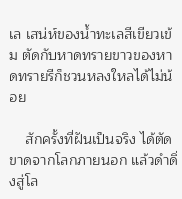เล เสน่ห์ของน้ำทะเลสีเขียวเข้ม ตัดกับหาดทรายขาวของหาดทรายรีก็ชวนหลงใหลได้ไม่น้อย

    สักครั้งที่ฝันเป็นจริง ได้ตัดขาดจากโลกภายนอก แล้วดำดิ่งสู่โล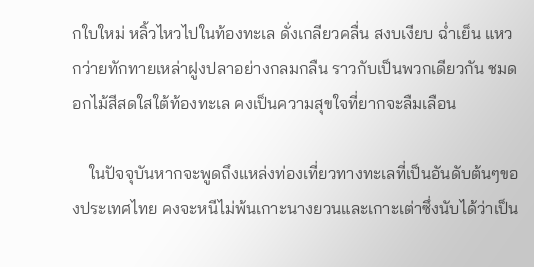กใบใหม่ หลิ้วไหวไปในท้องทะเล ดั่งเกลียวคลื่น สงบเงียบ ฉ่ำเย็น แหวกว่ายทักทายเหล่าฝูงปลาอย่างกลมกลืน ราวกับเป็นพวกเดียวกัน ชมดอกไม้สีสดใสใต้ท้องทะเล คงเป็นความสุขใจที่ยากจะลืมเลือน

    ในปัจจุบันหากจะพูดถึงแหล่งท่องเที่ยวทางทะเลที่เป็นอันดับต้นๆของประเทศไทย คงจะหนีไม่พ้นเกาะนางยวนและเกาะเต่าซึ่งนับได้ว่าเป็น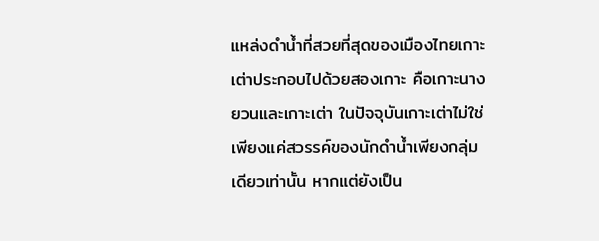แหล่งดำน้ำที่สวยที่สุดของเมืองไทยเกาะเต่าประกอบไปด้วยสองเกาะ คือเกาะนางยวนและเกาะเต่า ในปัจจุบันเกาะเต่าไม่ใช่เพียงแค่สวรรค์ของนักดำน้ำเพียงกลุ่มเดียวเท่านั้น หากแต่ยังเป็น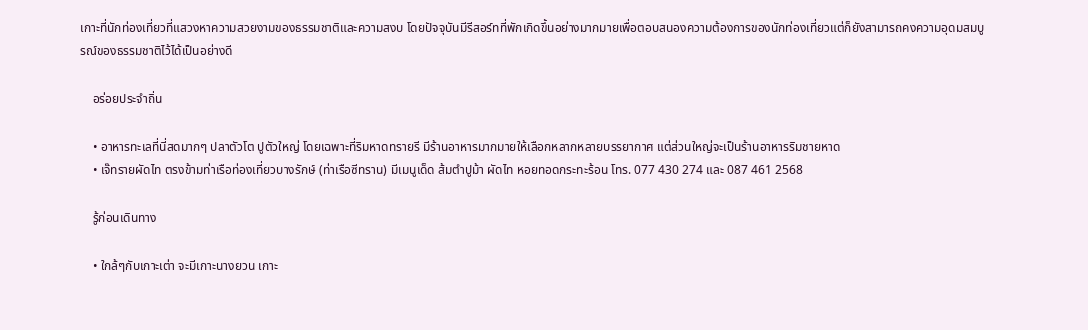เกาะที่นักท่องเที่ยวที่แสวงหาความสวยงามของธรรมชาติและความสงบ โดยปัจจุบันมีรีสอร์ทที่พักเกิดขึ้นอย่างมากมายเพื่อตอบสนองความต้องการของนักท่องเที่ยวแต่ก็ยังสามารถคงความอุดมสมบูรณ์ของธรรมชาติไว้ได้เป็นอย่างดี

    อร่อยประจำถิ่น

    • อาหารทะเลที่นี่สดมากๆ ปลาตัวโต ปูตัวใหญ่ โดยเฉพาะที่ริมหาดทรายรี มีร้านอาหารมากมายให้เลือกหลากหลายบรรยากาศ แต่ส่วนใหญ่จะเป็นร้านอาหารริมชายหาด
    • เจ๊ทรายผัดไท ตรงข้ามท่าเรือท่องเที่ยวบางรักษ์ (ท่าเรือซีทราน) มีเมนูเด็ด ส้มตำปูม้า ผัดไท หอยทอดกระทะร้อน โทร. 077 430 274 และ 087 461 2568

    รู้ก่อนเดินทาง

    • ใกล้ๆกับเกาะเต่า จะมีเกาะนางยวน เกาะ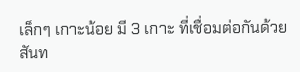เล็กๆ เกาะน้อย มี 3 เกาะ ที่เชื่อมต่อกันด้วยสันท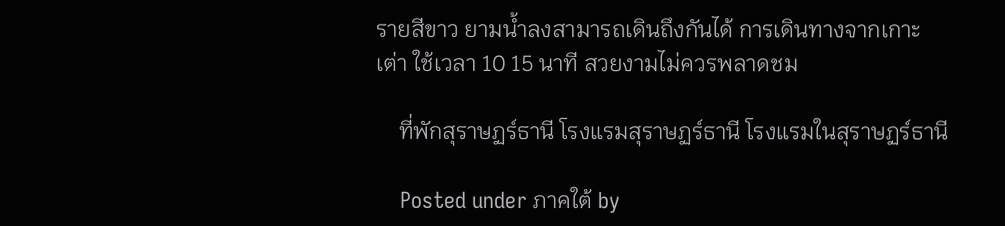รายสีขาว ยามน้ำลงสามารถเดินถึงกันได้ การเดินทางจากเกาะเต่า ใช้เวลา 10 15 นาที สวยงามไม่ควรพลาดชม

    ที่พักสุราษฏร์ธานี โรงแรมสุราษฏร์ธานี โรงแรมในสุราษฏร์ธานี

    Posted under ภาคใต้ by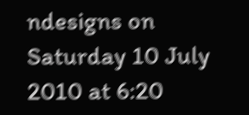ndesigns on Saturday 10 July 2010 at 6:20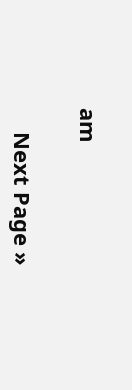am

    Next Page »